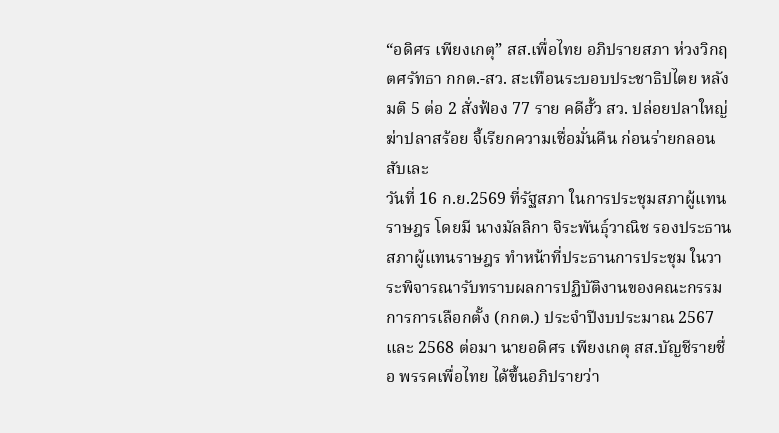“อดิศร เพียงเกตุ” สส.เพื่อไทย อภิปรายสภา ห่วงวิกฤตศรัทธา กกต.-สว. สะเทือนระบอบประชาธิปไตย หลังมติ 5 ต่อ 2 สั่งฟ้อง 77 ราย คดีฮั้ว สว. ปล่อยปลาใหญ่ฆ่าปลาสร้อย จี้เรียกความเชื่อมั่นคืน ก่อนร่ายกลอนสับเละ
วันที่ 16 ก.ย.2569 ที่รัฐสภา ในการประชุมสภาผู้แทนราษฎร โดยมี นางมัลลิกา จิระพันธ์ุวาณิช รองประธานสภาผู้แทนราษฎร ทำหน้าที่ประธานการประชุม ในวาระพิจารณารับทราบผลการปฏิบัติงานของคณะกรรมการการเลือกตั้ง (กกต.) ประจำปีงบประมาณ 2567 และ 2568 ต่อมา นายอดิศร เพียงเกตุ สส.บัญชีรายชื่อ พรรคเพื่อไทย ได้ขึ้นอภิปรายว่า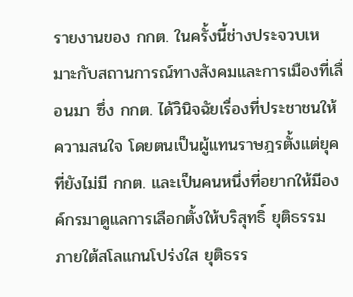รายงานของ กกต. ในครั้งนี้ช่างประจวบเหมาะกับสถานการณ์ทางสังคมและการเมืองที่เลื่อนมา ซึ่ง กกต. ได้วินิจฉัยเรื่องที่ประชาชนให้ความสนใจ โดยตนเป็นผู้แทนราษฎรตั้งแต่ยุคที่ยังไม่มี กกต. และเป็นคนหนึ่งที่อยากให้มีองค์กรมาดูแลการเลือกตั้งให้บริสุทธิ์ ยุติธรรม ภายใต้สโลแกนโปร่งใส ยุติธรร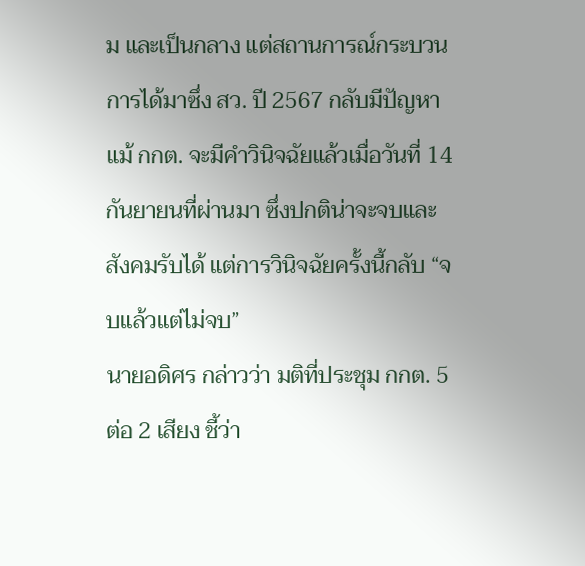ม และเป็นกลาง แต่สถานการณ์กระบวนการได้มาซึ่ง สว. ปี 2567 กลับมีปัญหา แม้ กกต. จะมีคำวินิจฉัยแล้วเมื่อวันที่ 14 กันยายนที่ผ่านมา ซึ่งปกติน่าจะจบและสังคมรับได้ แต่การวินิจฉัยครั้งนี้กลับ “จบแล้วแต่ไม่จบ”
นายอดิศร กล่าวว่า มติที่ประชุม กกต. 5 ต่อ 2 เสียง ชี้ว่า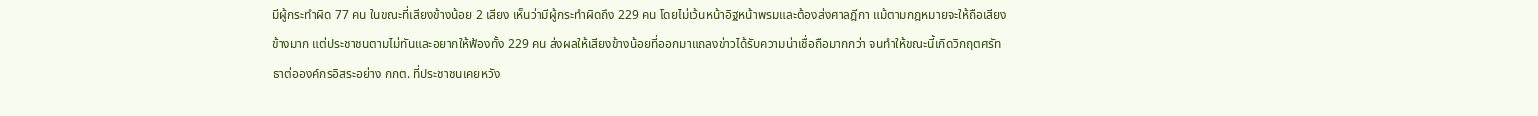มีผู้กระทำผิด 77 คน ในขณะที่เสียงข้างน้อย 2 เสียง เห็นว่ามีผู้กระทำผิดถึง 229 คน โดยไม่เว้นหน้าอิฐหน้าพรมและต้องส่งศาลฎีกา แม้ตามกฎหมายจะให้ถือเสียงข้างมาก แต่ประชาชนตามไม่ทันและอยากให้ฟ้องทั้ง 229 คน ส่งผลให้เสียงข้างน้อยที่ออกมาแถลงข่าวได้รับความน่าเชื่อถือมากกว่า จนทำให้ขณะนี้เกิดวิกฤตศรัทธาต่อองค์กรอิสระอย่าง กกต. ที่ประชาชนเคยหวัง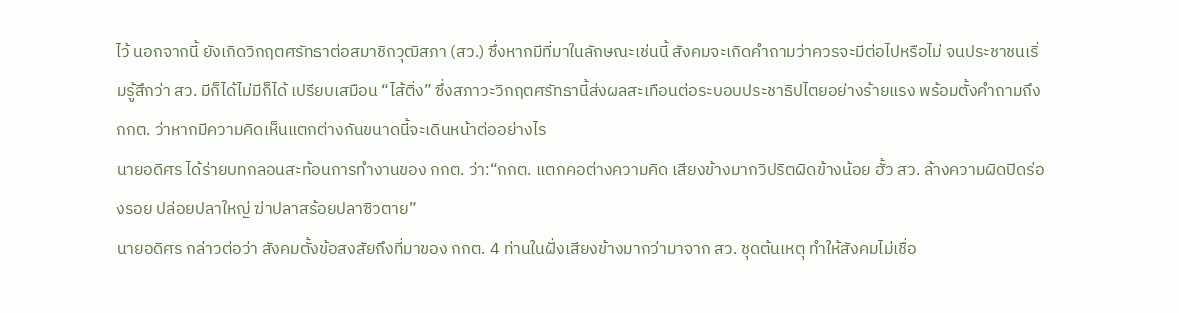ไว้ นอกจากนี้ ยังเกิดวิกฤตศรัทธาต่อสมาชิกวุฒิสภา (สว.) ซึ่งหากมีที่มาในลักษณะเช่นนี้ สังคมจะเกิดคำถามว่าควรจะมีต่อไปหรือไม่ จนประชาชนเริ่มรู้สึกว่า สว. มีก็ได้ไม่มีก็ได้ เปรียบเสมือน “ไส้ติ่ง” ซึ่งสภาวะวิกฤตศรัทธานี้ส่งผลสะเทือนต่อระบอบประชาธิปไตยอย่างร้ายแรง พร้อมตั้งคำถามถึง กกต. ว่าหากมีความคิดเห็นแตกต่างกันขนาดนี้จะเดินหน้าต่ออย่างไร
นายอดิศร ได้ร่ายบทกลอนสะท้อนการทำงานของ กกต. ว่า:“กกต. แตกคอต่างความคิด เสียงข้างมากวิปริตผิดข้างน้อย ฮั้ว สว. ล้างความผิดปิดร่องรอย ปล่อยปลาใหญ่ ฆ่าปลาสร้อยปลาซิวตาย”
นายอดิศร กล่าวต่อว่า สังคมตั้งข้อสงสัยถึงที่มาของ กกต. 4 ท่านในฝั่งเสียงข้างมากว่ามาจาก สว. ชุดต้นเหตุ ทำให้สังคมไม่เชื่อ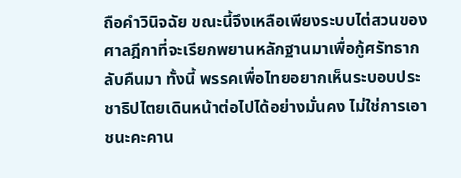ถือคำวินิจฉัย ขณะนี้จึงเหลือเพียงระบบไต่สวนของศาลฎีกาที่จะเรียกพยานหลักฐานมาเพื่อกู้ศรัทธากลับคืนมา ทั้งนี้ พรรคเพื่อไทยอยากเห็นระบอบประชาธิปไตยเดินหน้าต่อไปได้อย่างมั่นคง ไม่ใช่การเอาชนะคะคาน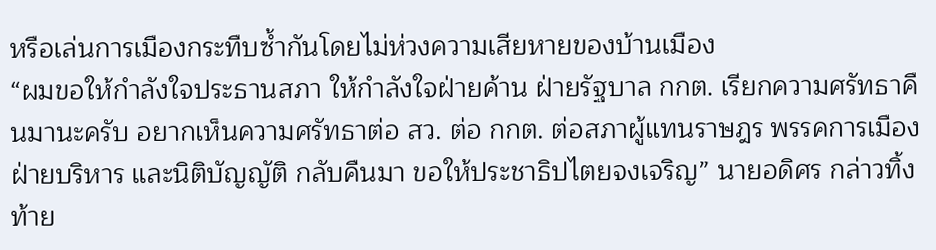หรือเล่นการเมืองกระทืบซ้ำกันโดยไม่ห่วงความเสียหายของบ้านเมือง
“ผมขอให้กำลังใจประธานสภา ให้กำลังใจฝ่ายค้าน ฝ่ายรัฐบาล กกต. เรียกความศรัทธาคืนมานะครับ อยากเห็นความศรัทธาต่อ สว. ต่อ กกต. ต่อสภาผู้แทนราษฎร พรรคการเมือง ฝ่ายบริหาร และนิติบัญญัติ กลับคืนมา ขอให้ประชาธิปไตยจงเจริญ” นายอดิศร กล่าวทิ้งท้าย